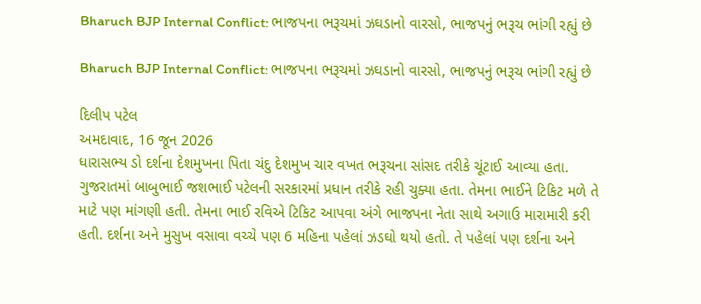Bharuch BJP Internal Conflict: ભાજપના ભરૂચમાં ઝઘડાનો વારસો, ભાજપનું ભરૂચ ભાંગી રહ્યું છે

Bharuch BJP Internal Conflict: ભાજપના ભરૂચમાં ઝઘડાનો વારસો, ભાજપનું ભરૂચ ભાંગી રહ્યું છે

દિલીપ પટેલ
અમદાવાદ, 16 જૂન 2026
ધારાસભ્ય ડો દર્શના દેશમુખના પિતા ચંદુ દેશમુખ ચાર વખત ભરૂચના સાંસદ તરીકે ચૂંટાઈ આવ્યા હતા. ગુજરાતમાં બાબુભાઈ જશભાઈ પટેલની સરકારમાં પ્રધાન તરીકે રહી ચુક્યા હતા. તેમના ભાઈને ટિકિટ મળે તે માટે પણ માંગણી હતી. તેમના ભાઈ રવિએ ટિકિટ આપવા અંગે ભાજપના નેતા સાથે અગાઉ મારામારી કરી હતી. દર્શના અને મુસુખ વસાવા વચ્ચે પણ 6 મહિના પહેલાં ઝડઘો થયો હતો. તે પહેલાં પણ દર્શના અને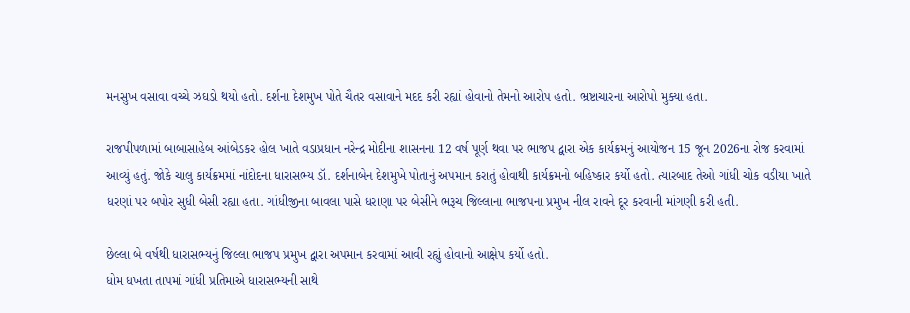મનસુખ વસાવા વચ્ચે ઝઘડો થયો હતો. દર્શના દેશમુખ પોતે ચૈતર વસાવાને મદદ કરી રહ્યાં હોવાનો તેમનો આરોપ હતો. ભ્રષ્ટાચારના આરોપો મુક્યા હતા.

રાજપીપળામાં બાબાસાહેબ આંબેડકર હોલ ખાતે વડાપ્રધાન નરેન્દ્ર મોદીના શાસનના 12 વર્ષ પૂર્ણ થવા પર ભાજપ દ્વારા એક કાર્યક્રમનું આયોજન 15 જૂન 2026ના રોજ કરવામાં આવ્યું હતું. જોકે ચાલુ કાર્યક્રમમાં નાંદોદના ધારાસભ્ય ડૉ. દર્શનાબેન દેશમુખે પોતાનું અપમાન કરાતું હોવાથી કાર્યક્રમનો બહિષ્કાર કર્યો હતો. ત્યારબાદ તેઓ ગાંધી ચોક વડીયા ખાતે ધરણાં પર બપોર સુધી બેસી રહ્યા હતા. ગાંધીજીના બાવલા પાસે ધરાણા પર બેસીને ભરૂચ જિલ્લાના ભાજપના પ્રમુખ નીલ રાવને દૂર કરવાની માંગણી કરી હતી.

છેલ્લા બે વર્ષથી ધારાસભ્યનું જિલ્લા ભાજપ પ્રમુખ દ્વારા અપમાન કરવામાં આવી રહ્યું હોવાનો આક્ષેપ કર્યો હતો.
ધોમ ધખતા તાપમાં ગાંધી પ્રતિમાએ ધારાસભ્યની સાથે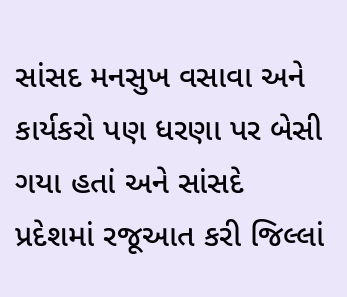સાંસદ મનસુખ વસાવા અને કાર્યકરો પણ ધરણા પર બેસી ગયા હતાં અને સાંસદે પ્રદેશમાં રજૂઆત કરી જિલ્લાં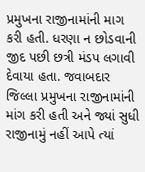પ્રમુખના રાજીનામાંની માગ કરી હતી. ધરણા ન છોડવાની જીદ પછી છત્રી મંડપ લગાવી દેવાયા હતા. જવાબદાર જિલ્લા પ્રમુખના રાજીનામાંની માંગ કરી હતી અને જ્યાં સુધી રાજીનામું નહીં આપે ત્યાં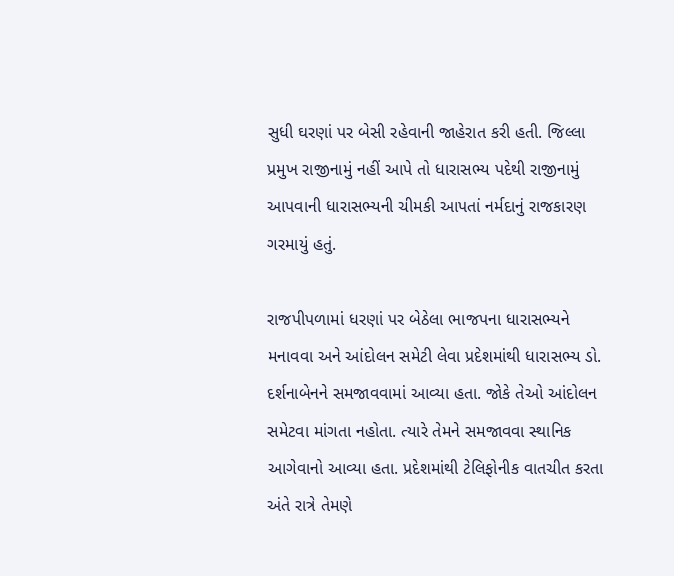સુધી ઘરણાં પર બેસી રહેવાની જાહેરાત કરી હતી. જિલ્લા પ્રમુખ રાજીનામું નહીં આપે તો ધારાસભ્ય પદેથી રાજીનામું આપવાની ધારાસભ્યની ચીમકી આપતાં નર્મદાનું રાજકારણ ગરમાયું હતું.

રાજપીપળામાં ધરણાં પર બેઠેલા ભાજપના ધારાસભ્યને મનાવવા અને આંદોલન સમેટી લેવા પ્રદેશમાંથી ધારાસભ્ય ડો. દર્શનાબેનને સમજાવવામાં આવ્યા હતા. જોકે તેઓ આંદોલન સમેટવા માંગતા નહોતા. ત્યારે તેમને સમજાવવા સ્થાનિક આગેવાનો આવ્યા હતા. પ્રદેશમાંથી ટેલિફોનીક વાતચીત કરતા અંતે રાત્રે તેમણે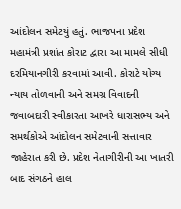આંદોલન સમેટયું હતું. ભાજપના પ્રદેશ મહામંત્રી પ્રશાંત કોરાટ દ્વારા આ મામલે સીધી દરમિયાનગીરી કરવામાં આવી. કોરાટે યોગ્ય ન્યાય તોળવાની અને સમગ્ર વિવાદની જવાબદારી સ્વીકારતા આખરે ધારાસભ્ય અને સમર્થકોએ આંદોલન સમેટવાની સત્તાવાર જાહેરાત કરી છે. પ્રદેશ નેતાગીરીની આ ખાતરી બાદ સંગઠને હાલ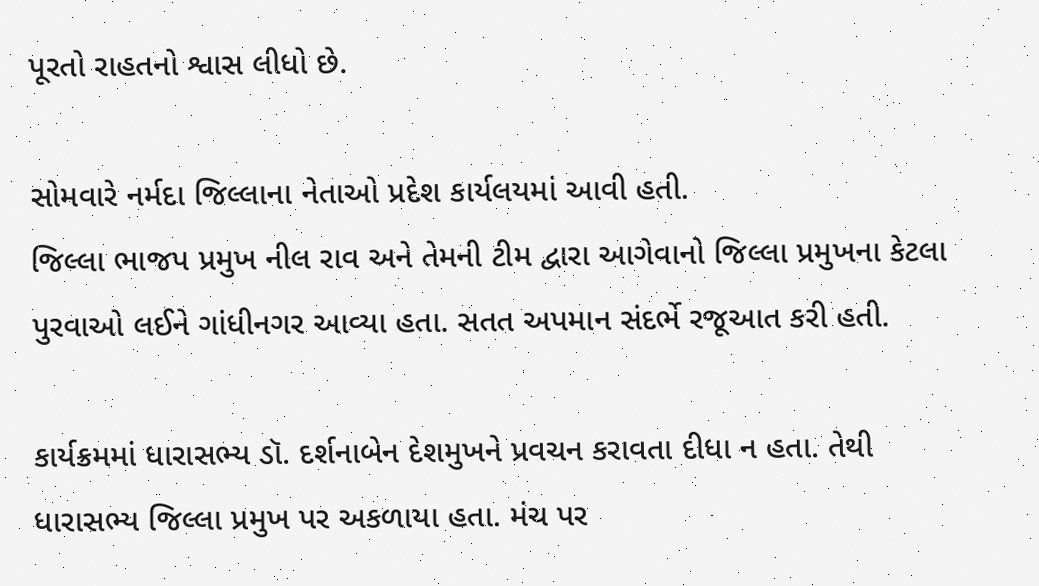પૂરતો રાહતનો શ્વાસ લીધો છે.

સોમવારે નર્મદા જિલ્લાના નેતાઓ પ્રદેશ કાર્યલયમાં આવી હતી.
જિલ્લા ભાજપ પ્રમુખ નીલ રાવ અને તેમની ટીમ દ્વારા આગેવાનો જિલ્લા પ્રમુખના કેટલા પુરવાઓ લઈને ગાંધીનગર આવ્યા હતા. સતત અપમાન સંદર્ભે રજૂઆત કરી હતી.

કાર્યક્રમમાં ધારાસભ્ય ડૉ. દર્શનાબેન દેશમુખને પ્રવચન કરાવતા દીધા ન હતા. તેથી ધારાસભ્ય જિલ્લા પ્રમુખ પર અકળાયા હતા. મંચ પર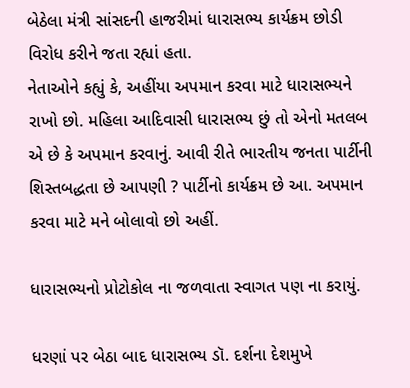બેઠેલા મંત્રી સાંસદની હાજરીમાં ધારાસભ્ય કાર્યક્રમ છોડી વિરોધ કરીને જતા રહ્યાં હતા.
નેતાઓને કહ્યું કે, અહીંયા અપમાન કરવા માટે ધારાસભ્યને રાખો છો. મહિલા આદિવાસી ધારાસભ્ય છું તો એનો મતલબ એ છે કે અપમાન કરવાનું. આવી રીતે ભારતીય જનતા પાર્ટીની શિસ્તબદ્ધતા છે આપણી ? પાર્ટીનો કાર્યક્રમ છે આ. અપમાન કરવા માટે મને બોલાવો છો અહીં.

ધારાસભ્યનો પ્રોટોકોલ ના જળવાતા સ્વાગત પણ ના કરાયું.

ધરણાં પર બેઠા બાદ ધારાસભ્ય ડૉ. દર્શના દેશમુખે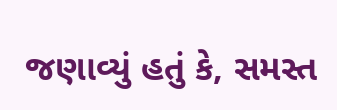જણાવ્યું હતું કે, સમસ્ત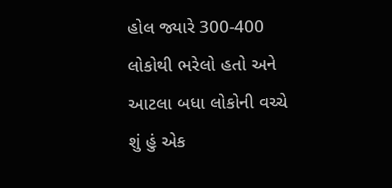હોલ જ્યારે 300-400 લોકોથી ભરેલો હતો અને આટલા બધા લોકોની વચ્ચે શું હું એક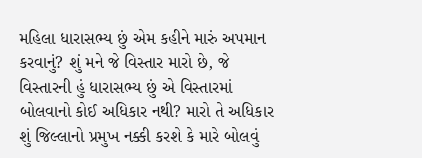મહિલા ધારાસભ્ય છું એમ કહીને મારું અપમાન કરવાનું? શું મને જે વિસ્તાર મારો છે, જે વિસ્તારની હું ધારાસભ્ય છું એ વિસ્તારમાં બોલવાનો કોઈ અધિકાર નથી? મારો તે અધિકાર શું જિલ્લાનો પ્રમુખ નક્કી કરશે કે મારે બોલવું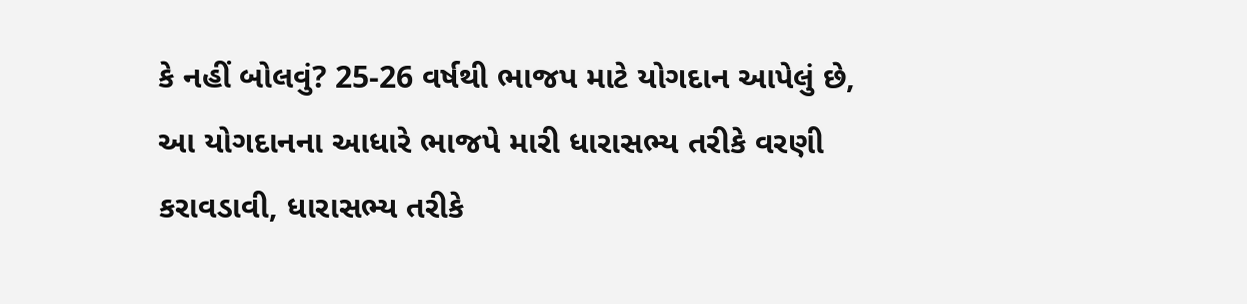કે નહીં બોલવું? 25-26 વર્ષથી ભાજપ માટે યોગદાન આપેલું છે, આ યોગદાનના આધારે ભાજપે મારી ધારાસભ્ય તરીકે વરણી કરાવડાવી, ધારાસભ્ય તરીકે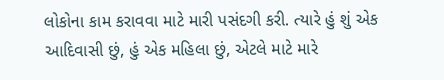લોકોના કામ કરાવવા માટે મારી પસંદગી કરી. ત્યારે હું શું એક આદિવાસી છું, હું એક મહિલા છું, એટલે માટે મારે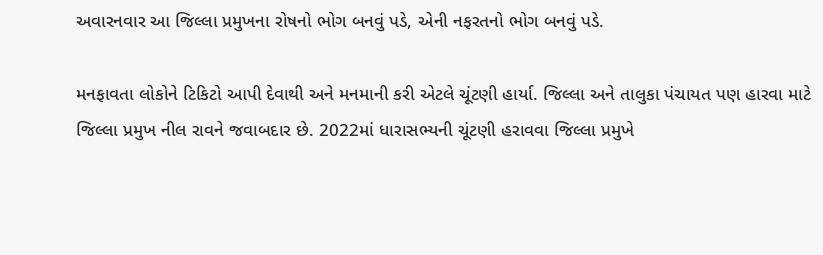અવારનવાર આ જિલ્લા પ્રમુખના રોષનો ભોગ બનવું પડે, એની નફરતનો ભોગ બનવું પડે.

મનફાવતા લોકોને ટિકિટો આપી દેવાથી અને મનમાની કરી એટલે ચૂંટણી હાર્યા. જિલ્લા અને તાલુકા પંચાયત પણ હારવા માટે જિલ્લા પ્રમુખ નીલ રાવને જવાબદાર છે. 2022માં ધારાસભ્યની ચૂંટણી હરાવવા જિલ્લા પ્રમુખે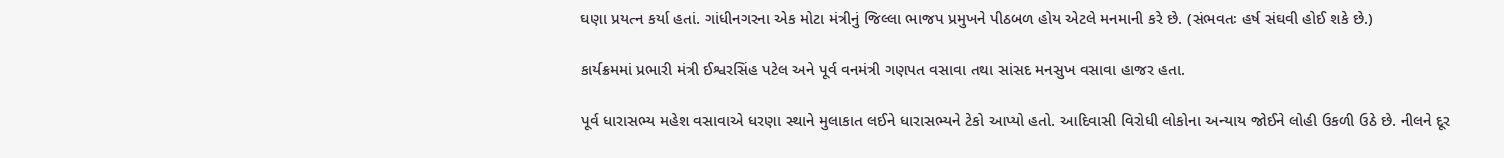ઘણા પ્રયત્ન કર્યા હતાં. ગાંધીનગરના એક મોટા મંત્રીનું જિલ્લા ભાજપ પ્રમુખને પીઠબળ હોય એટલે મનમાની કરે છે. (સંભવતઃ હર્ષ સંઘવી હોઈ શકે છે.)

કાર્યક્રમમાં પ્રભારી મંત્રી ઈશ્વરસિંહ પટેલ અને પૂર્વ વનમંત્રી ગણપત વસાવા તથા સાંસદ મનસુખ વસાવા હાજર હતા.

પૂર્વ ધારાસભ્ય મહેશ વસાવાએ ધરણા સ્થાને મુલાકાત લઈને ધારાસભ્યને ટેકો આપ્યો હતો. આદિવાસી વિરોધી લોકોના અન્યાય જોઈને લોહી ઉકળી ઉઠે છે. નીલને દૂર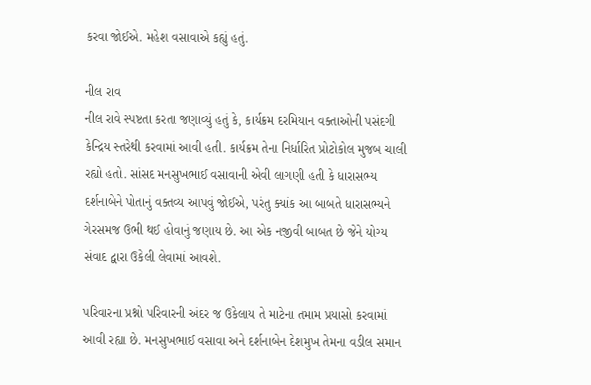કરવા જોઈએ. મહેશ વસાવાએ કહ્યું હતું.

નીલ રાવ
નીલ રાવે સ્પષ્ટતા કરતા જણાવ્યું હતું કે, કાર્યક્રમ દરમિયાન વક્તાઓની પસંદગી કેન્દ્રિય સ્તરેથી કરવામાં આવી હતી. કાર્યક્રમ તેના નિર્ધારિત પ્રોટોકોલ મુજબ ચાલી રહ્યો હતો. સાંસદ મનસુખભાઈ વસાવાની એવી લાગણી હતી કે ધારાસભ્ય દર્શનાબેને પોતાનું વક્તવ્ય આપવું જોઈએ, પરંતુ ક્યાંક આ બાબતે ધારાસભ્યને ગેરસમજ ઉભી થઈ હોવાનું જણાય છે. આ એક નજીવી બાબત છે જેને યોગ્ય સંવાદ દ્વારા ઉકેલી લેવામાં આવશે.

પરિવારના પ્રશ્નો પરિવારની અંદર જ ઉકેલાય તે માટેના તમામ પ્રયાસો કરવામાં આવી રહ્યા છે. મનસુખભાઈ વસાવા અને દર્શનાબેન દેશમુખ તેમના વડીલ સમાન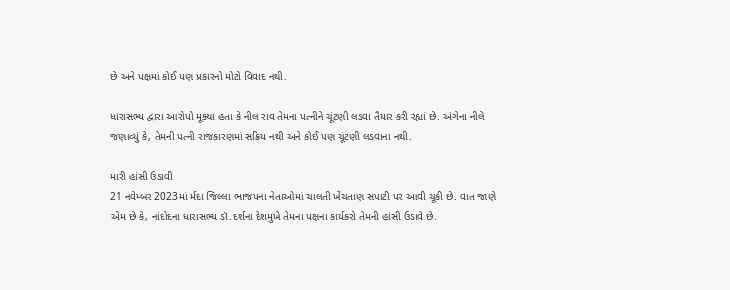છે અને પક્ષમાં કોઈ પણ પ્રકારનો મોટો વિવાદ નથી.

ધારાસભ્ય દ્વારા આરોપો મૂક્યા હતા કે નીલ રાવ તેમના પત્નીને ચૂંટણી લડવા તૈયાર કરી રહ્યાં છે. અંગેના નીલે જણાવ્યું કે, તેમની પત્ની રાજકારણમાં સક્રિય નથી અને કોઈ પણ ચૂંટણી લડવાના નથી.

મારી હાંસી ઉડાવી
21 નવેમ્બર 2023માં ર્મદા જિલ્લા ભાજપના નેતાઓમાં ચાલતી ખેંચતાણ સપાટી પર આવી ચૂકી છે. વાત જાણે એમ છે કે, નાંદોદના ધારાસભ્ય ડૉ.દર્શના દેશમુખે તેમના પક્ષના કાર્યકરો તેમની હાંસી ઉડાવે છે.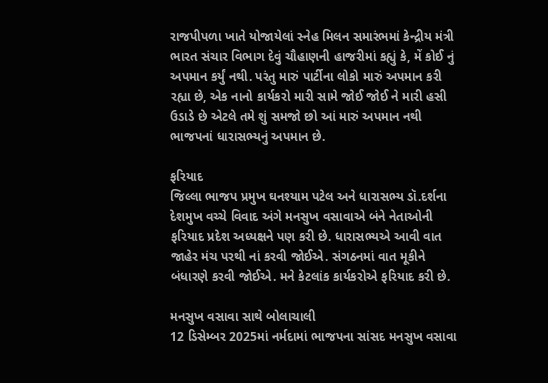રાજપીપળા ખાતે યોજાયેલાં સ્નેહ મિલન સમારંભમાં કેન્દ્રીય મંત્રી ભારત સંચાર વિભાગ દેવું ચૌહાણની હાજરીમાં કહ્યું કે, મેં કોઈ નું અપમાન કર્યું નથી. પરંતુ મારું પાર્ટીના લોકો મારું અપમાન કરી રહ્યા છે, એક નાનો કાર્યકરો મારી સામે જોઈ જોઈ ને મારી હસી ઉડાડે છે એટલે તમે શું સમજો છો આં મારું અપમાન નથી ભાજપનાં ધારાસભ્યનું અપમાન છે.

ફરિયાદ
જિલ્લા ભાજપ પ્રમુખ ઘનશ્યામ પટેલ અને ધારાસભ્ય ડૉ.દર્શના દેશમુખ વચ્ચે વિવાદ અંગે મનસુખ વસાવાએ બંને નેતાઓની ફરિયાદ પ્રદેશ અધ્યક્ષને પણ કરી છે. ધારાસભ્યએ આવી વાત જાહેર મંચ પરથી નાં કરવી જોઈએ. સંગઠનમાં વાત મૂકીને બંધારણે કરવી જોઈએ. મને કેટલાંક કાર્યકરોએ ફરિયાદ કરી છે.

મનસુખ વસાવા સાથે બોલાચાલી
12 ડિસેમ્બર 2025માં નર્મદામાં ભાજપના સાંસદ મનસુખ વસાવા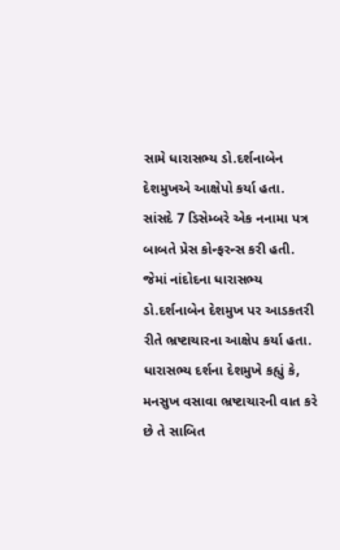સામે ધારાસભ્ય ડો.દર્શનાબેન દેશમુખએ આક્ષેપો કર્યા હતા.
સાંસદે 7 ડિસેમ્બરે એક નનામા પત્ર બાબતે પ્રેસ કોન્ફરન્સ કરી હતી. જેમાં નાંદોદના ધારાસભ્ય ડો.દર્શનાબેન દેશમુખ પર આડકતરી રીતે ભ્રષ્ટાચારના આક્ષેપ કર્યા હતા.
ધારાસભ્ય દર્શના દેશમુખે કહ્યું કે, મનસુખ વસાવા ભ્રષ્ટાચારની વાત કરે છે તે સાબિત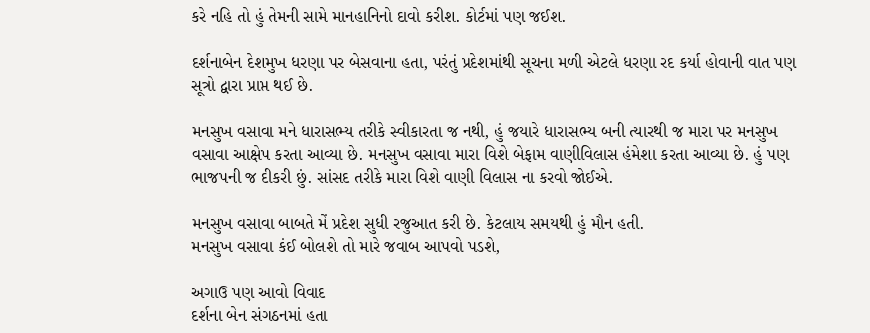કરે નહિ તો હું તેમની સામે માનહાનિનો દાવો કરીશ. કોર્ટમાં પણ જઈશ.

દર્શનાબેન દેશમુખ ધરણા પર બેસવાના હતા, પરંતું પ્રદેશમાંથી સૂચના મળી એટલે ધરણા રદ કર્યા હોવાની વાત પણ સૂત્રો દ્વારા પ્રાપ્ત થઈ છે.

મનસુખ વસાવા મને ધારાસભ્ય તરીકે સ્વીકારતા જ નથી, હું જયારે ધારાસભ્ય બની ત્યારથી જ મારા પર મનસુખ વસાવા આક્ષેપ કરતા આવ્યા છે. મનસુખ વસાવા મારા વિશે બેફામ વાણીવિલાસ હંમેશા કરતા આવ્યા છે. હું પણ ભાજપની જ દીકરી છું. સાંસદ તરીકે મારા વિશે વાણી વિલાસ ના કરવો જોઈએ.

મનસુખ વસાવા બાબતે મેં પ્રદેશ સુધી રજુઆત કરી છે. કેટલાય સમયથી હું મૌન હતી.
મનસુખ વસાવા કંઈ બોલશે તો મારે જવાબ આપવો પડશે,

અગાઉ પણ આવો વિવાદ
દર્શના બેન સંગઠનમાં હતા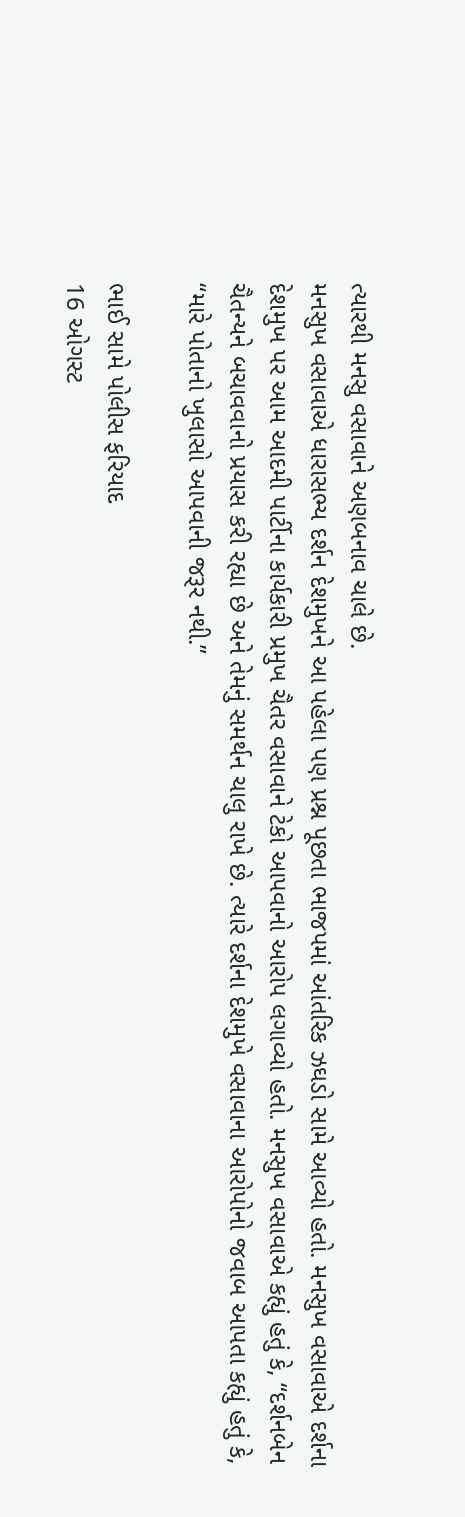ત્યારથી મનસુ વસાવાને અણબનાવ ચાલે છે.
મનસુખ વસાવાએ ધારાસભ્ય દર્શન દેશમુખને આ પહેલા પણ પ્રશ્ન પૂછતા ભાજપમાં આંતરિક ઝઘડો સામે આવ્યો હતો. મનસુખ વસાવાએ દર્શના દેશમુખ પર આમ આદમી પાર્ટીના કાર્યકારી પ્રમુખ ચૈતર વસાવાને ટેકો આપવાનો આરોપ લગાવ્યો હતો. મનસુખ વસાવાએ કહ્યું હતું કે, “દર્શનબેન ચૈતન્યને બચાવવાનો પ્રયાસ કરી રહ્યા છે અને તેમનું સમર્થન ચાલુ રાખે છે. ત્યારે દર્શના દેશમુખે વસાવાના આરોપોનો જવાબ આપતા કહ્યું હતું કે, “મારે પોતાનો ખુલાસો આપવાની જરૂર નથી.”

ભાઈ સામે પોલીસ ફરિયાદ
16 ઓગસ્ટ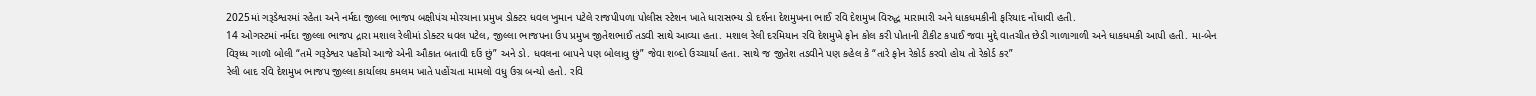2025માં ગરૂડેશ્વરમાં રહેતા અને નર્મદા જીલ્લા ભાજપ બક્ષીપંચ મોરચાના પ્રમુખ ડોક્ટર ધવલ ખુમાન પટેલે રાજપીપળા પોલીસ સ્ટેશન ખાતે ધારાસભ્ય ડો દર્શના દેશમુખના ભાઈ રવિ દેશમુખ વિરુદ્ધ મારામારી અને ધાકધમકીની ફરિયાદ નોંધાવી હતી.
14 ઓગસ્ટમાં નર્મદા જીલ્લા ભાજપ દ્રારા મશાલ રેલીમાં ડોક્ટર ધવલ પટેલ, જીલ્લા ભાજપના ઉપ પ્રમુખ જીતેશભાઈ તડવી સાથે આવ્યા હતા. મશાલ રેલી દરમિયાન રવિ દેશમુખે ફોન કોલ કરી પોતાની ટીકીટ કપાઈ જવા મુદ્દે વાતચીત છેડી ગાળાગાળી અને ધાકધમકી આપી હતી. મા-બેન વિરૂધ્ધ ગાળૉ બોલી “તમે ગરૂડેશ્વર પહોંચો આજે એની ઔકાત બતાવી દઉં છું” અને ડો. ધવલના બાપને પણ બોલાવુ છું” જેવા શબ્દો ઉચ્ચાર્યા હતા. સાથે જ જીતેશ તડવીને પણ કહેલ કે “તારે ફોન રેકોર્ડ કરવો હોય તો રેકોર્ડ કર”
રેલી બાદ રવિ દેશમુખ ભાજપ જીલ્લા કાર્યાલય કમલમ ખાતે પહોંચતા મામલો વધુ ઉગ્ર બન્યો હતો. રવિ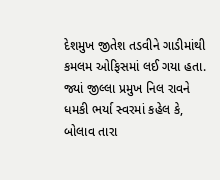દેશમુખ જીતેશ તડવીને ગાડીમાંથી કમલમ ઓફિસમાં લઈ ગયા હતા. જ્યાં જીલ્લા પ્રમુખ નિલ રાવને ધમકી ભર્યા સ્વરમાં કહેલ કે, બોલાવ તારા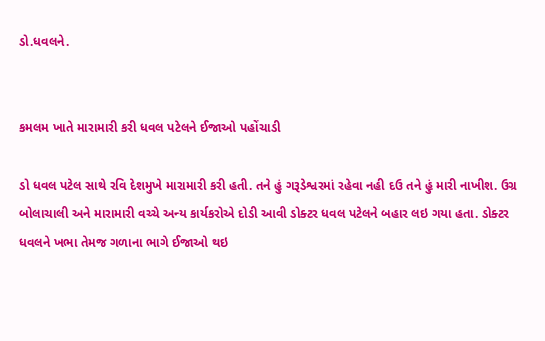ડો.ધવલને.


કમલમ ખાતે મારામારી કરી ધવલ પટેલને ઈજાઓ પહોંચાડી

ડો ધવલ પટેલ સાથે રવિ દેશમુખે મારામારી કરી હતી. તને હું ગરૂડેશ્વરમાં રહેવા નહી દઉ તને હું મારી નાખીશ. ઉગ્ર બોલાચાલી અને મારામારી વચ્ચે અન્ય કાર્યકરોએ દોડી આવી ડોક્ટર ધવલ પટેલને બહાર લઇ ગયા હતા. ડોક્ટર ધવલને ખભા તેમજ ગળાના ભાગે ઈજાઓ થઇ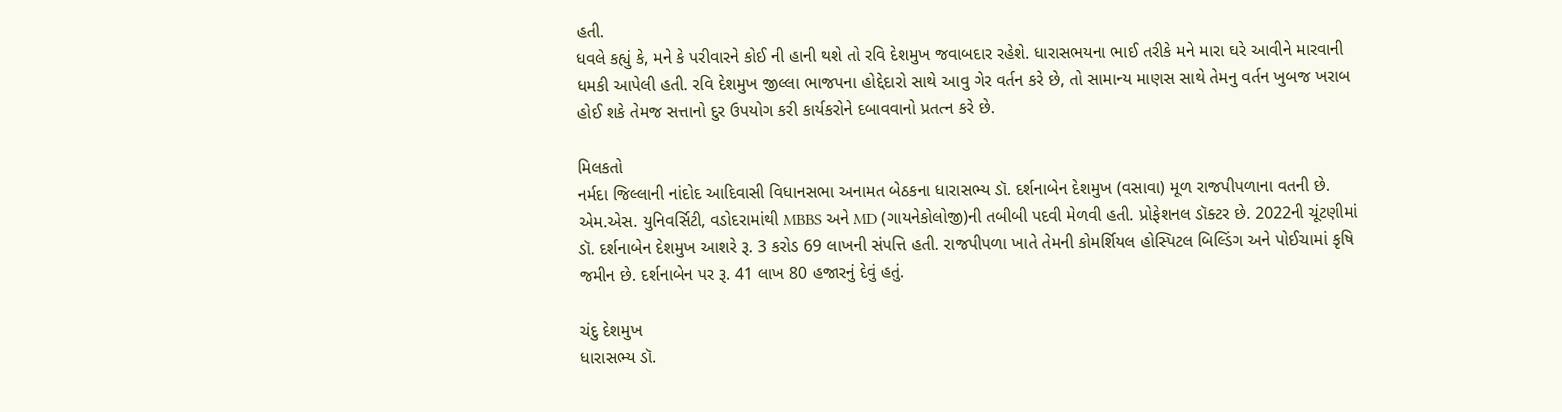હતી.
ધવલે કહ્યું કે, મને કે પરીવારને કોઈ ની હાની થશે તો રવિ દેશમુખ જવાબદાર રહેશે. ધારાસભયના ભાઈ તરીકે મને મારા ઘરે આવીને મારવાની ધમકી આપેલી હતી. રવિ દેશમુખ જીલ્લા ભાજપના હોદ્દેદારો સાથે આવુ ગેર વર્તન કરે છે, તો સામાન્ય માણસ સાથે તેમનુ વર્તન ખુબજ ખરાબ હોઈ શકે તેમજ સત્તાનો દુર ઉપયોગ કરી કાર્યકરોને દબાવવાનો પ્રતત્ન કરે છે.

મિલકતો
નર્મદા જિલ્લાની નાંદોદ આદિવાસી વિધાનસભા અનામત બેઠકના ધારાસભ્ય ડૉ. દર્શનાબેન દેશમુખ (વસાવા) મૂળ રાજપીપળાના વતની છે. એમ.એસ. યુનિવર્સિટી, વડોદરામાંથી MBBS અને MD (ગાયનેકોલોજી)ની તબીબી પદવી મેળવી હતી. પ્રોફેશનલ ડૉક્ટર છે. 2022ની ચૂંટણીમાં ડૉ. દર્શનાબેન દેશમુખ આશરે રૂ. 3 કરોડ 69 લાખની સંપત્તિ હતી. રાજપીપળા ખાતે તેમની કોમર્શિયલ હોસ્પિટલ બિલ્ડિંગ અને પોઈચામાં કૃષિ જમીન છે. દર્શનાબેન પર રૂ. 41 લાખ 80 હજારનું દેવું હતું.

ચંદુ દેશમુખ
ધારાસભ્ય ડૉ.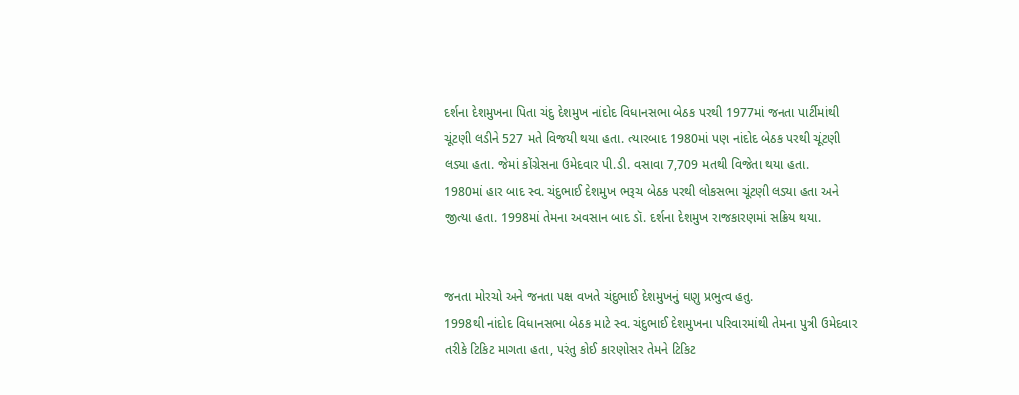દર્શના દેશમુખના પિતા ચંદુ દેશમુખ નાંદોદ વિધાનસભા બેઠક પરથી 1977માં જનતા પાર્ટીમાંથી ચૂંટણી લડીને 527 મતે વિજયી થયા હતા. ત્યારબાદ 1980માં પણ નાંદોદ બેઠક પરથી ચૂંટણી લડ્યા હતા. જેમાં કોંગ્રેસના ઉમેદવાર પી.ડી. વસાવા 7,709 મતથી વિજેતા થયા હતા.
1980માં હાર બાદ સ્વ. ચંદુભાઈ દેશમુખ ભરૂચ બેઠક પરથી લોકસભા ચૂંટણી લડ્યા હતા અને જીત્યા હતા. 1998માં તેમના અવસાન બાદ ડૉ. દર્શના દેશમુખ રાજકારણમાં સક્રિય થયા.


જનતા મોરચો અને જનતા પક્ષ વખતે ચંદુભાઈ દેશમુખનું ઘણુ પ્રભુત્વ હતુ.
1998થી નાંદોદ વિધાનસભા બેઠક માટે સ્વ. ચંદુભાઈ દેશમુખના પરિવારમાંથી તેમના પુત્રી ઉમેદવાર તરીકે ટિકિટ માગતા હતા, પરંતુ કોઈ કારણોસર તેમને ટિકિટ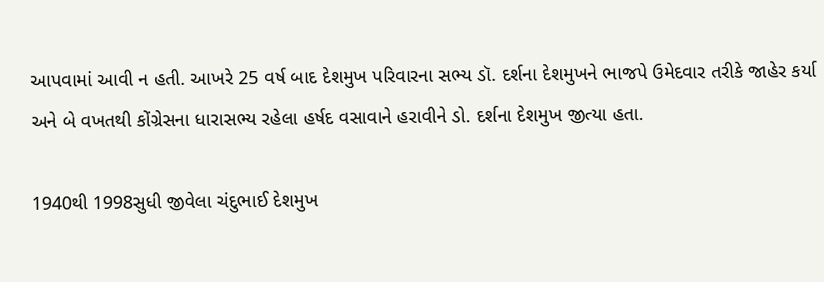આપવામાં આવી ન હતી. આખરે 25 વર્ષ બાદ દેશમુખ પરિવારના સભ્ય ડૉ. દર્શના દેશમુખને ભાજપે ઉમેદવાર તરીકે જાહેર કર્યા અને બે વખતથી કોંગ્રેસના ધારાસભ્ય રહેલા હર્ષદ વસાવાને હરાવીને ડો. દર્શના દેશમુખ જીત્યા હતા.

1940થી 1998સુધી જીવેલા ચંદુભાઈ દેશમુખ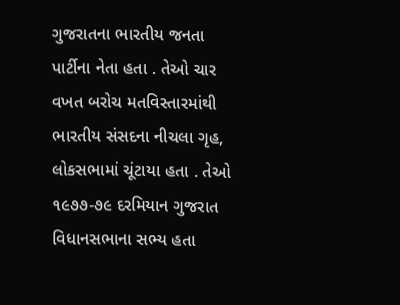ગુજરાતના ભારતીય જનતા પાર્ટીના નેતા હતા . તેઓ ચાર વખત બરોચ મતવિસ્તારમાંથી ભારતીય સંસદના નીચલા ગૃહ, લોકસભામાં ચૂંટાયા હતા . તેઓ ૧૯૭૭-૭૯ દરમિયાન ગુજરાત વિધાનસભાના સભ્ય હતા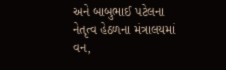અને બાબુભાઈ પટેલના નેતૃત્વ હેઠળના મંત્રાલયમાં વન,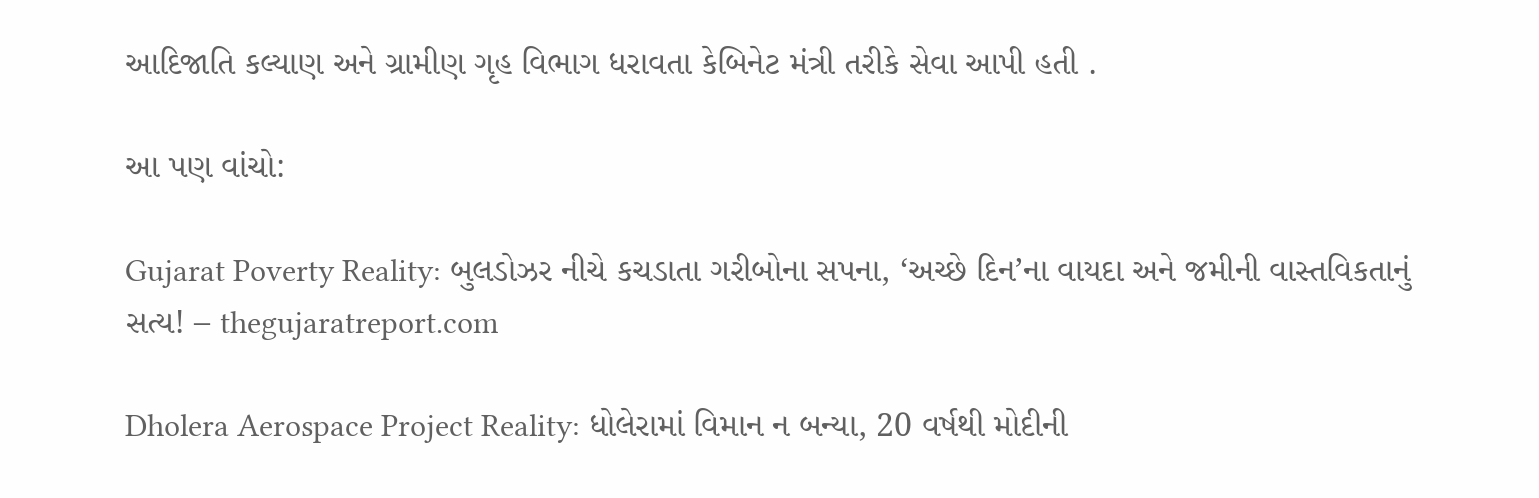આદિજાતિ કલ્યાણ અને ગ્રામીણ ગૃહ વિભાગ ધરાવતા કેબિનેટ મંત્રી તરીકે સેવા આપી હતી .

આ પણ વાંચો:

Gujarat Poverty Reality: બુલડોઝર નીચે કચડાતા ગરીબોના સપના, ‘અચ્છે દિન’ના વાયદા અને જમીની વાસ્તવિકતાનું સત્ય! – thegujaratreport.com

Dholera Aerospace Project Reality: ધોલેરામાં વિમાન ન બન્યા, 20 વર્ષથી મોદીની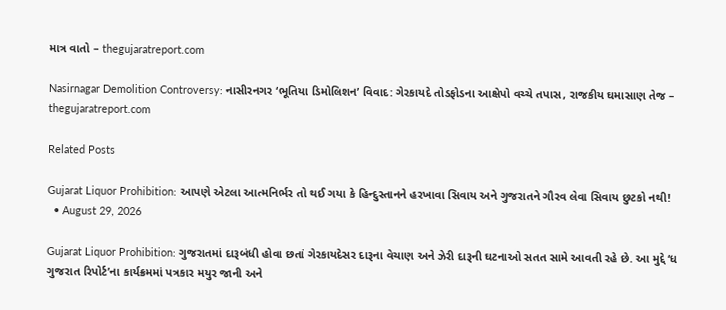માત્ર વાતો – thegujaratreport.com

Nasirnagar Demolition Controversy: નાસીરનગર ‘ભૂતિયા ડિમોલિશન’ વિવાદ: ગેરકાયદે તોડફોડના આક્ષેપો વચ્ચે તપાસ, રાજકીય ઘમાસાણ તેજ – thegujaratreport.com

Related Posts

Gujarat Liquor Prohibition: આપણે એટલા આત્મનિર્ભર તો થઈ ગયા કે હિન્દુસ્તાનને હરખાવા સિવાય અને ગુજરાતને ગૌરવ લેવા સિવાય છુટકો નથી!
  • August 29, 2026

Gujarat Liquor Prohibition: ગુજરાતમાં દારૂબંધી હોવા છતાં ગેરકાયદેસર દારૂના વેચાણ અને ઝેરી દારૂની ઘટનાઓ સતત સામે આવતી રહે છે. આ મુદ્દે ‘ધ ગુજરાત રિપોર્ટ’ના કાર્યક્રમમાં પત્રકાર મયુર જાની અને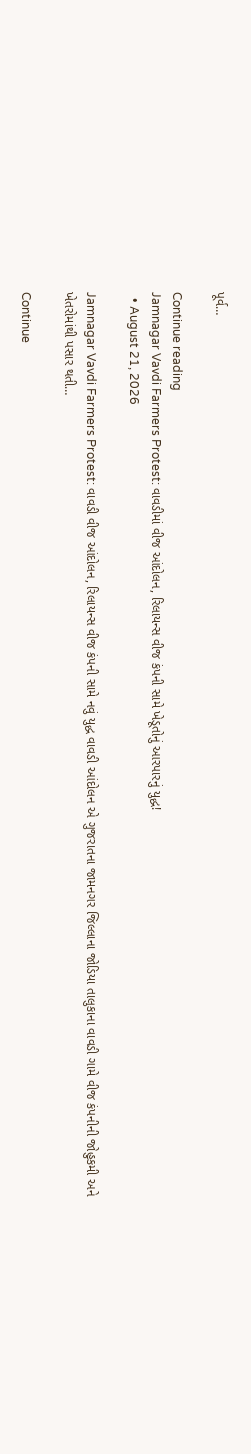પૂર્વ…

Continue reading
Jamnagar Vavdi Farmers Protest: વાવડીમાં વીજ આંદોલન, રિલાયન્સ વીજ કંપની સામે ખેડૂતોનું આરપારનું યુદ્ધ!
  • August 21, 2026

Jamnagar Vavdi Farmers Protest: વાવડી વીજ આંદોલન, રિલાયન્સ વીજ કંપની સામે નવું યુદ્ધ વાવડી આંદોલન એ ગુજરાતના જામનગર જિલ્લાના જોડિયા તાલુકાના વાવડી ગામે વીજ કંપનીની જોહુકમી અને ખેતરોમાંથી પસાર થતી…

Continue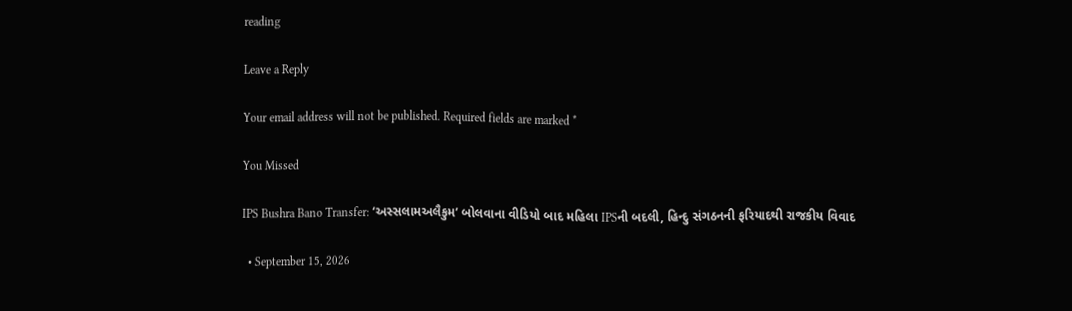reading

Leave a Reply

Your email address will not be published. Required fields are marked *

You Missed

IPS Bushra Bano Transfer: ‘અસ્સલામઅલૈકુમ’ બોલવાના વીડિયો બાદ મહિલા IPSની બદલી, હિન્દુ સંગઠનની ફરિયાદથી રાજકીય વિવાદ

  • September 15, 2026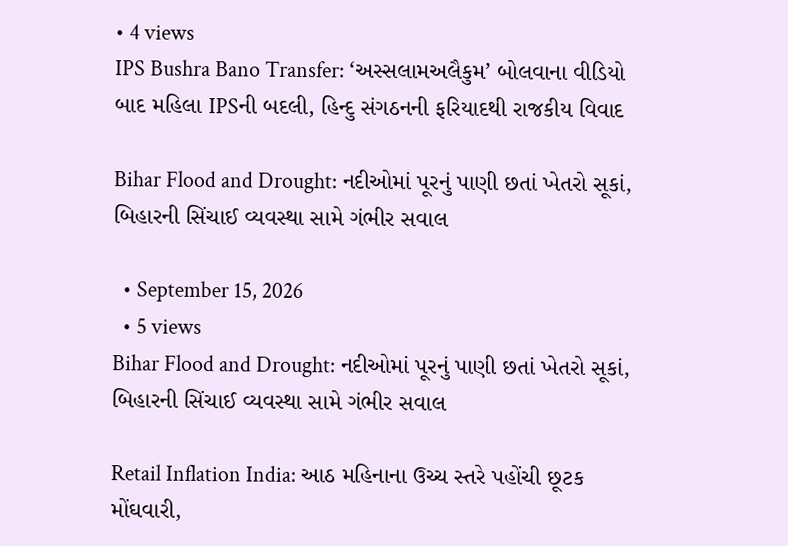• 4 views
IPS Bushra Bano Transfer: ‘અસ્સલામઅલૈકુમ’ બોલવાના વીડિયો બાદ મહિલા IPSની બદલી, હિન્દુ સંગઠનની ફરિયાદથી રાજકીય વિવાદ

Bihar Flood and Drought: નદીઓમાં પૂરનું પાણી છતાં ખેતરો સૂકાં, બિહારની સિંચાઈ વ્યવસ્થા સામે ગંભીર સવાલ

  • September 15, 2026
  • 5 views
Bihar Flood and Drought: નદીઓમાં પૂરનું પાણી છતાં ખેતરો સૂકાં, બિહારની સિંચાઈ વ્યવસ્થા સામે ગંભીર સવાલ

Retail Inflation India: આઠ મહિનાના ઉચ્ચ સ્તરે પહોંચી છૂટક મોંઘવારી,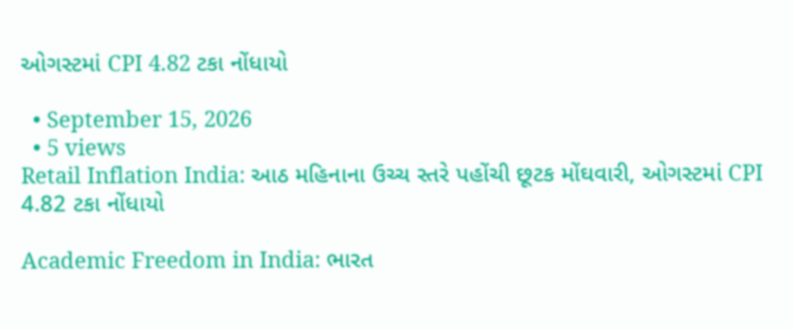ઓગસ્ટમાં CPI 4.82 ટકા નોંધાયો

  • September 15, 2026
  • 5 views
Retail Inflation India: આઠ મહિનાના ઉચ્ચ સ્તરે પહોંચી છૂટક મોંઘવારી, ઓગસ્ટમાં CPI 4.82 ટકા નોંધાયો

Academic Freedom in India: ભારત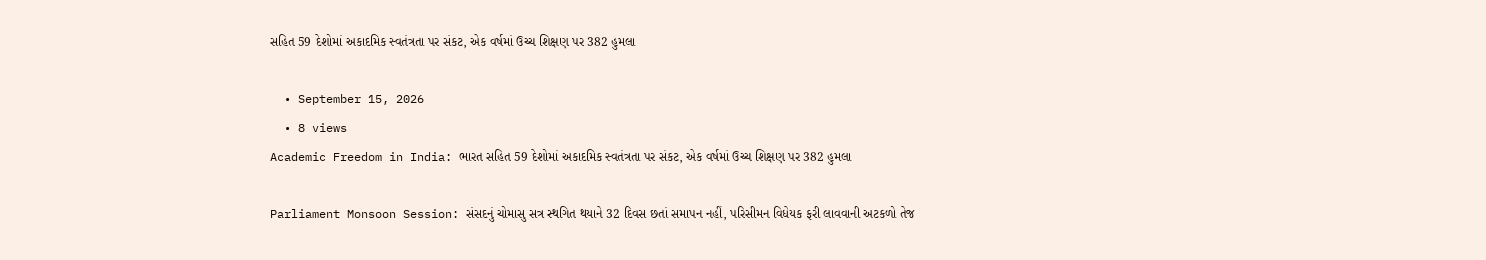સહિત 59 દેશોમાં અકાદમિક સ્વતંત્રતા પર સંકટ, એક વર્ષમાં ઉચ્ચ શિક્ષણ પર 382 હુમલા

  • September 15, 2026
  • 8 views
Academic Freedom in India: ભારત સહિત 59 દેશોમાં અકાદમિક સ્વતંત્રતા પર સંકટ, એક વર્ષમાં ઉચ્ચ શિક્ષણ પર 382 હુમલા

Parliament Monsoon Session: સંસદનું ચોમાસુ સત્ર સ્થગિત થયાને 32 દિવસ છતાં સમાપન નહીં, પરિસીમન વિધેયક ફરી લાવવાની અટકળો તેજ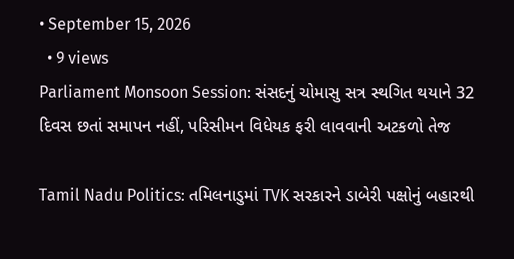• September 15, 2026
  • 9 views
Parliament Monsoon Session: સંસદનું ચોમાસુ સત્ર સ્થગિત થયાને 32 દિવસ છતાં સમાપન નહીં, પરિસીમન વિધેયક ફરી લાવવાની અટકળો તેજ

Tamil Nadu Politics: તમિલનાડુમાં TVK સરકારને ડાબેરી પક્ષોનું બહારથી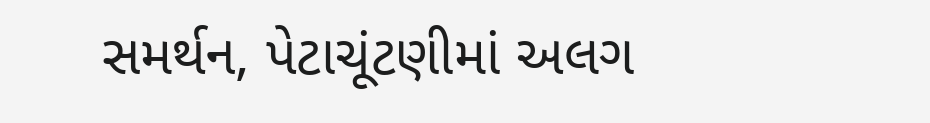સમર્થન, પેટાચૂંટણીમાં અલગ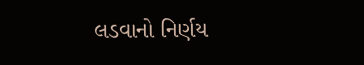લડવાનો નિર્ણય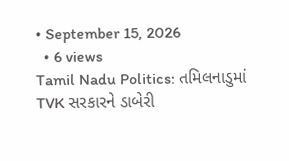• September 15, 2026
  • 6 views
Tamil Nadu Politics: તમિલનાડુમાં TVK સરકારને ડાબેરી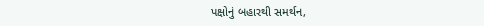પક્ષોનું બહારથી સમર્થન,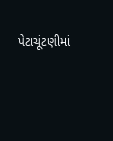પેટાચૂંટણીમાં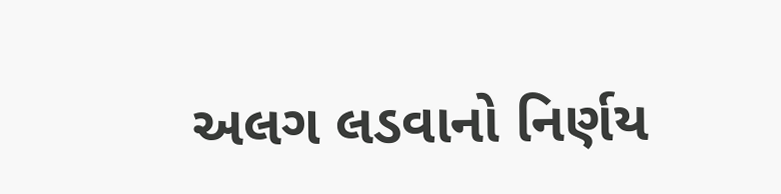અલગ લડવાનો નિર્ણય